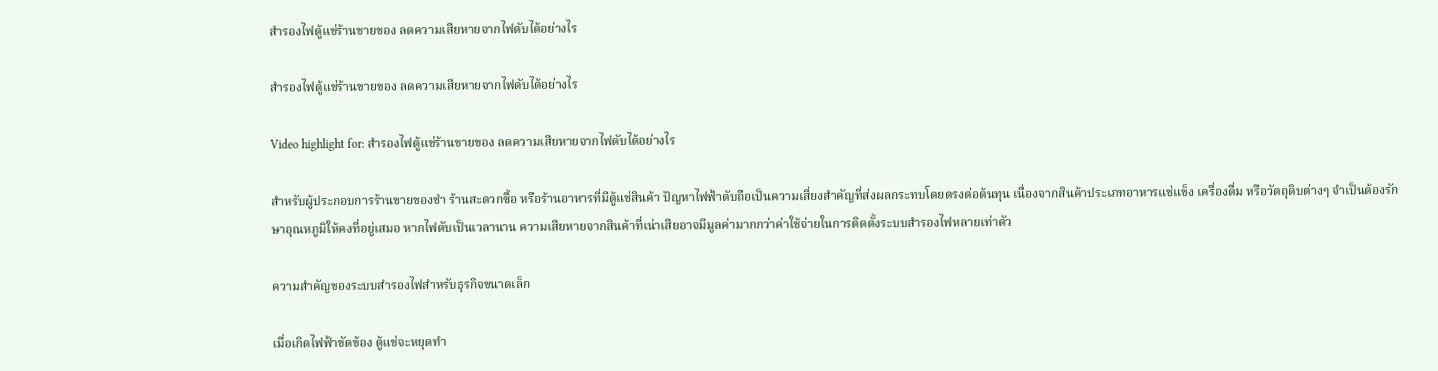สำรองไฟตู้แช่ร้านขายของ ลดความเสียหายจากไฟดับได้อย่างไร

สำรองไฟตู้แช่ร้านขายของ ลดความเสียหายจากไฟดับได้อย่างไร

Video highlight for: สำรองไฟตู้แช่ร้านขายของ ลดความเสียหายจากไฟดับได้อย่างไร

สำหรับผู้ประกอบการร้านขายของชำ ร้านสะดวกซื้อ หรือร้านอาหารที่มีตู้แช่สินค้า ปัญหาไฟฟ้าดับถือเป็นความเสี่ยงสำคัญที่ส่งผลกระทบโดยตรงต่อต้นทุน เนื่องจากสินค้าประเภทอาหารแช่แข็ง เครื่องดื่ม หรือวัตถุดิบต่างๆ จำเป็นต้องรักษาอุณหภูมิให้คงที่อยู่เสมอ หากไฟดับเป็นเวลานาน ความเสียหายจากสินค้าที่เน่าเสียอาจมีมูลค่ามากกว่าค่าใช้จ่ายในการติดตั้งระบบสำรองไฟหลายเท่าตัว

ความสำคัญของระบบสำรองไฟสำหรับธุรกิจขนาดเล็ก

เมื่อเกิดไฟฟ้าขัดข้อง ตู้แช่จะหยุดทำ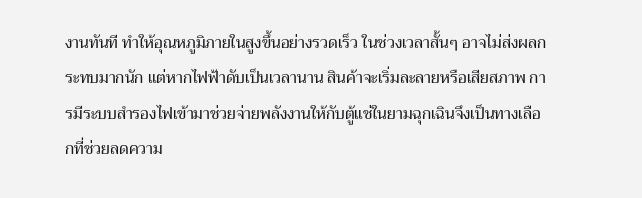งานทันที ทำให้อุณหภูมิภายในสูงขึ้นอย่างรวดเร็ว ในช่วงเวลาสั้นๆ อาจไม่ส่งผลกระทบมากนัก แต่หากไฟฟ้าดับเป็นเวลานาน สินค้าจะเริ่มละลายหรือเสียสภาพ การมีระบบสำรองไฟเข้ามาช่วยจ่ายพลังงานให้กับตู้แช่ในยามฉุกเฉินจึงเป็นทางเลือกที่ช่วยลดความ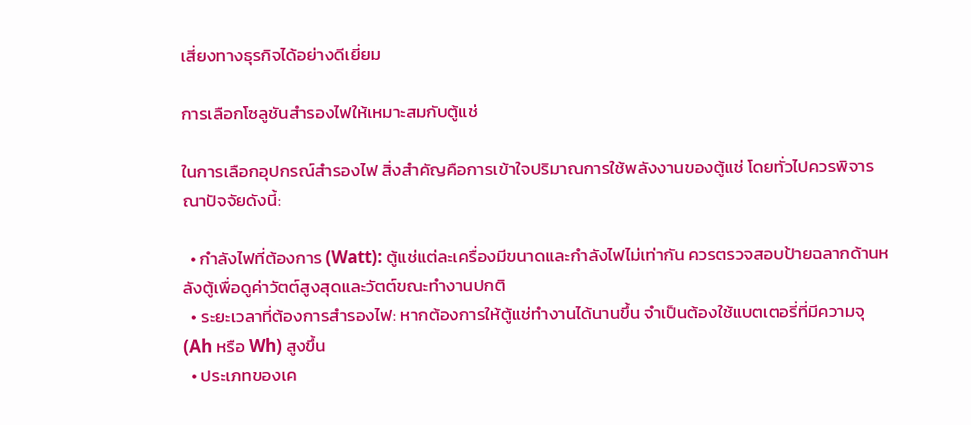เสี่ยงทางธุรกิจได้อย่างดีเยี่ยม

การเลือกโซลูชันสำรองไฟให้เหมาะสมกับตู้แช่

ในการเลือกอุปกรณ์สำรองไฟ สิ่งสำคัญคือการเข้าใจปริมาณการใช้พลังงานของตู้แช่ โดยทั่วไปควรพิจารณาปัจจัยดังนี้:

  • กำลังไฟที่ต้องการ (Watt): ตู้แช่แต่ละเครื่องมีขนาดและกำลังไฟไม่เท่ากัน ควรตรวจสอบป้ายฉลากด้านหลังตู้เพื่อดูค่าวัตต์สูงสุดและวัตต์ขณะทำงานปกติ
  • ระยะเวลาที่ต้องการสำรองไฟ: หากต้องการให้ตู้แช่ทำงานได้นานขึ้น จำเป็นต้องใช้แบตเตอรี่ที่มีความจุ (Ah หรือ Wh) สูงขึ้น
  • ประเภทของเค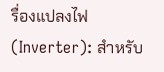รื่องแปลงไฟ (Inverter): สำหรับ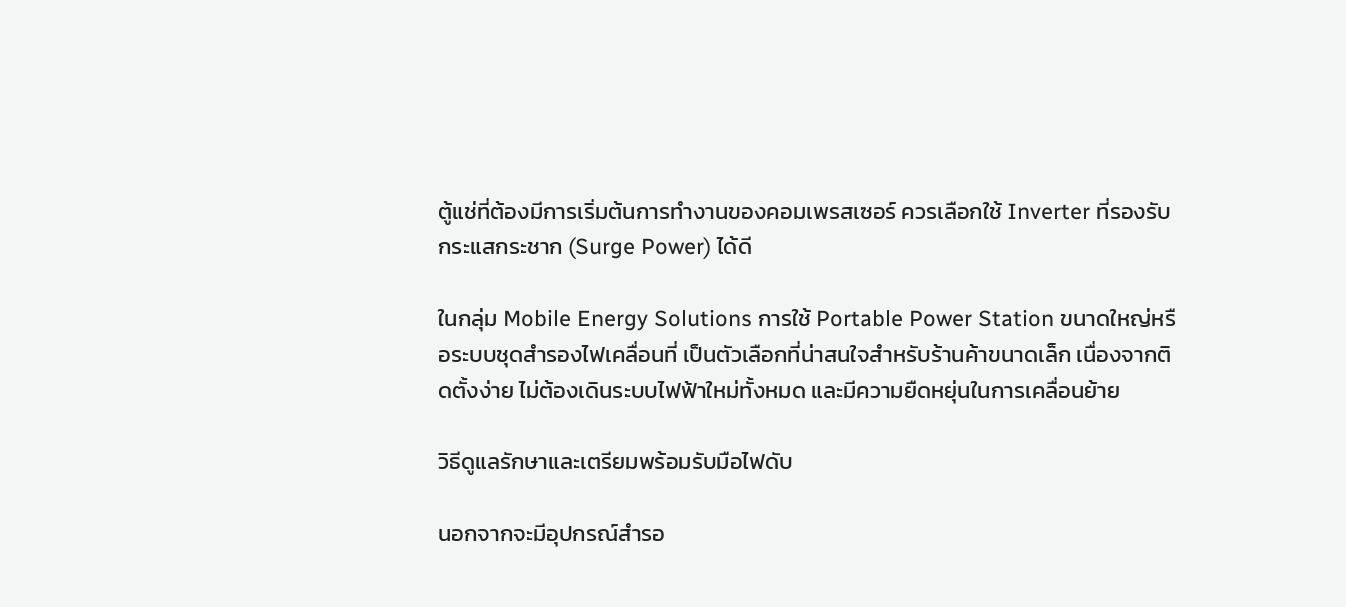ตู้แช่ที่ต้องมีการเริ่มต้นการทำงานของคอมเพรสเซอร์ ควรเลือกใช้ Inverter ที่รองรับกระแสกระชาก (Surge Power) ได้ดี

ในกลุ่ม Mobile Energy Solutions การใช้ Portable Power Station ขนาดใหญ่หรือระบบชุดสำรองไฟเคลื่อนที่ เป็นตัวเลือกที่น่าสนใจสำหรับร้านค้าขนาดเล็ก เนื่องจากติดตั้งง่าย ไม่ต้องเดินระบบไฟฟ้าใหม่ทั้งหมด และมีความยืดหยุ่นในการเคลื่อนย้าย

วิธีดูแลรักษาและเตรียมพร้อมรับมือไฟดับ

นอกจากจะมีอุปกรณ์สำรอ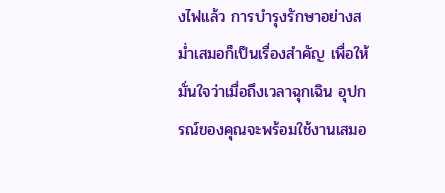งไฟแล้ว การบำรุงรักษาอย่างสม่ำเสมอก็เป็นเรื่องสำคัญ เพื่อให้มั่นใจว่าเมื่อถึงเวลาฉุกเฉิน อุปกรณ์ของคุณจะพร้อมใช้งานเสมอ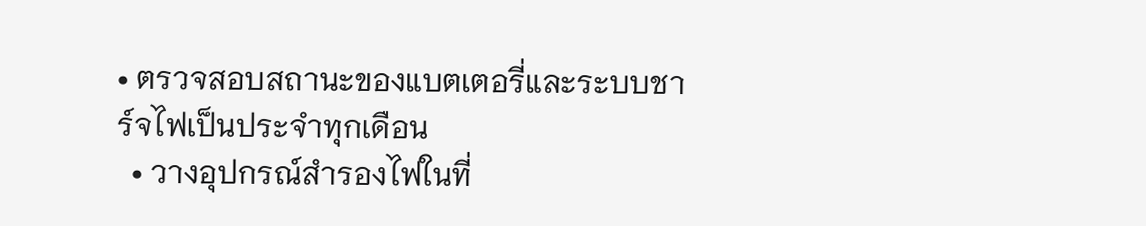• ตรวจสอบสถานะของแบตเตอรี่และระบบชาร์จไฟเป็นประจำทุกเดือน
  • วางอุปกรณ์สำรองไฟในที่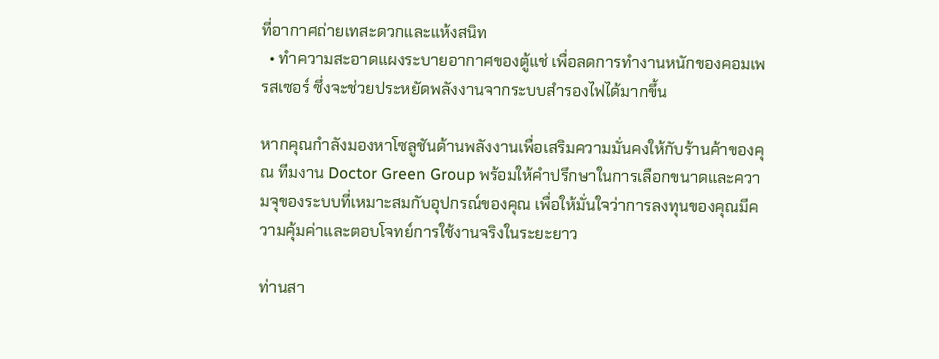ที่อากาศถ่ายเทสะดวกและแห้งสนิท
  • ทำความสะอาดแผงระบายอากาศของตู้แช่ เพื่อลดการทำงานหนักของคอมเพรสเซอร์ ซึ่งจะช่วยประหยัดพลังงานจากระบบสำรองไฟได้มากขึ้น

หากคุณกำลังมองหาโซลูชันด้านพลังงานเพื่อเสริมความมั่นคงให้กับร้านค้าของคุณ ทีมงาน Doctor Green Group พร้อมให้คำปรึกษาในการเลือกขนาดและความจุของระบบที่เหมาะสมกับอุปกรณ์ของคุณ เพื่อให้มั่นใจว่าการลงทุนของคุณมีความคุ้มค่าและตอบโจทย์การใช้งานจริงในระยะยาว

ท่านสา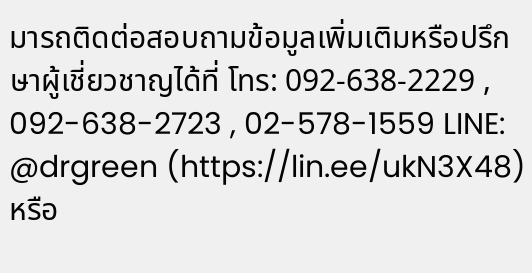มารถติดต่อสอบถามข้อมูลเพิ่มเติมหรือปรึกษาผู้เชี่ยวชาญได้ที่ โทร: 092-638-2229 , 092-638-2723 , 02-578-1559 LINE: @drgreen (https://lin.ee/ukN3X48) หรือ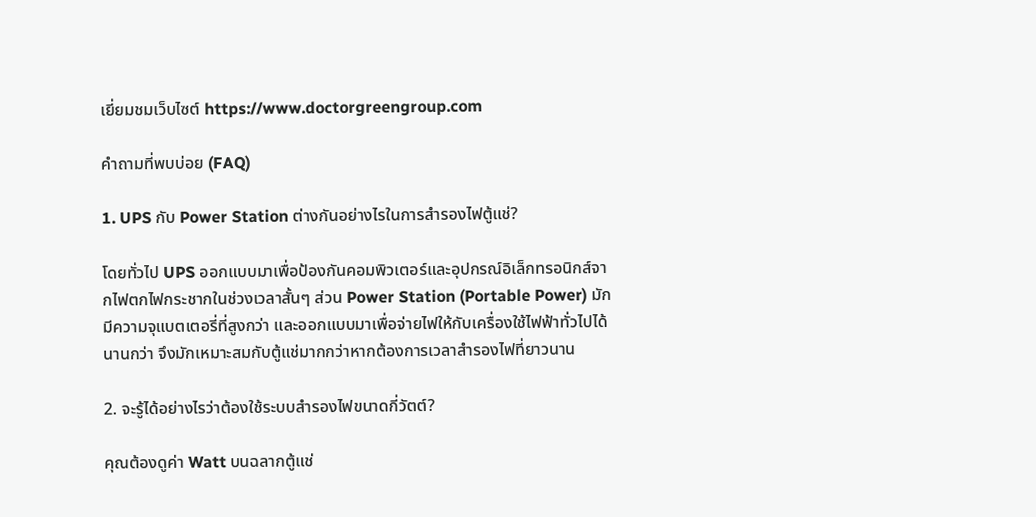เยี่ยมชมเว็บไซต์ https://www.doctorgreengroup.com

คำถามที่พบบ่อย (FAQ)

1. UPS กับ Power Station ต่างกันอย่างไรในการสำรองไฟตู้แช่?

โดยทั่วไป UPS ออกแบบมาเพื่อป้องกันคอมพิวเตอร์และอุปกรณ์อิเล็กทรอนิกส์จากไฟตกไฟกระชากในช่วงเวลาสั้นๆ ส่วน Power Station (Portable Power) มักมีความจุแบตเตอรี่ที่สูงกว่า และออกแบบมาเพื่อจ่ายไฟให้กับเครื่องใช้ไฟฟ้าทั่วไปได้นานกว่า จึงมักเหมาะสมกับตู้แช่มากกว่าหากต้องการเวลาสำรองไฟที่ยาวนาน

2. จะรู้ได้อย่างไรว่าต้องใช้ระบบสำรองไฟขนาดกี่วัตต์?

คุณต้องดูค่า Watt บนฉลากตู้แช่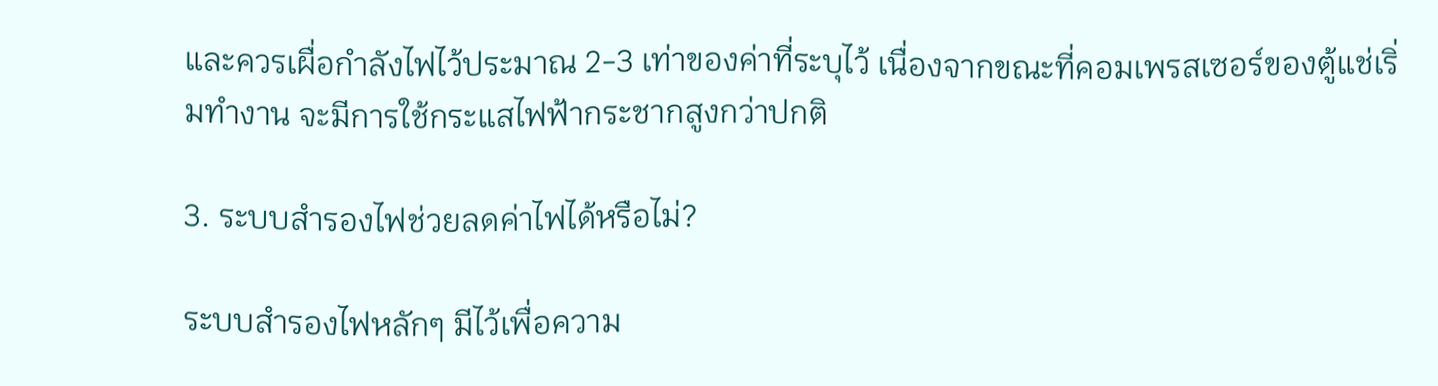และควรเผื่อกำลังไฟไว้ประมาณ 2-3 เท่าของค่าที่ระบุไว้ เนื่องจากขณะที่คอมเพรสเซอร์ของตู้แช่เริ่มทำงาน จะมีการใช้กระแสไฟฟ้ากระชากสูงกว่าปกติ

3. ระบบสำรองไฟช่วยลดค่าไฟได้หรือไม่?

ระบบสำรองไฟหลักๆ มีไว้เพื่อความ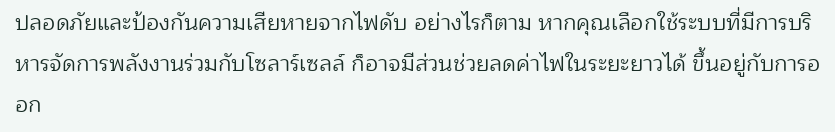ปลอดภัยและป้องกันความเสียหายจากไฟดับ อย่างไรก็ตาม หากคุณเลือกใช้ระบบที่มีการบริหารจัดการพลังงานร่วมกับโซลาร์เซลล์ ก็อาจมีส่วนช่วยลดค่าไฟในระยะยาวได้ ขึ้นอยู่กับการออก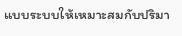แบบระบบให้เหมาะสมกับปริมา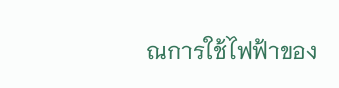ณการใช้ไฟฟ้าของ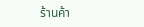ร้านค้า